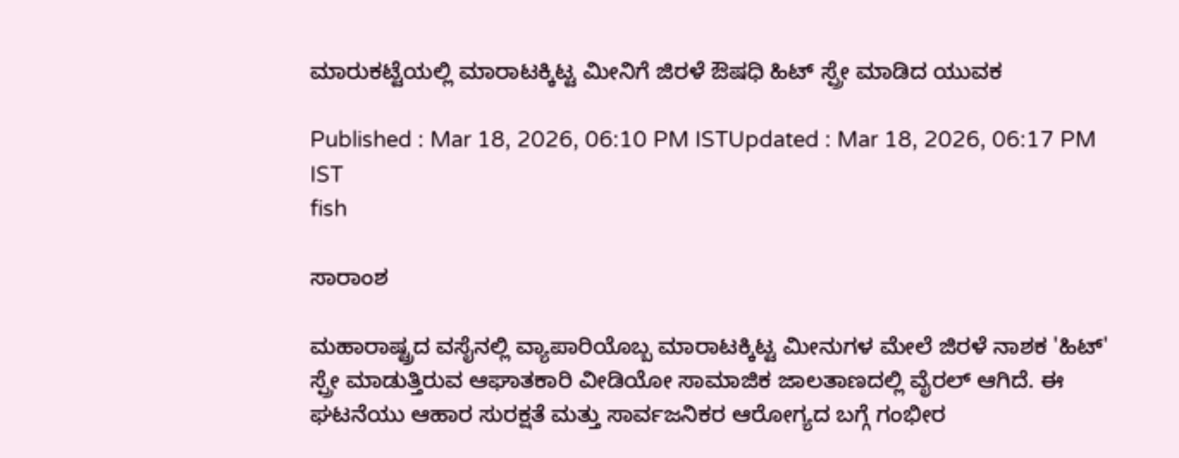ಮಾರುಕಟ್ಟೆಯಲ್ಲಿ ಮಾರಾಟಕ್ಕಿಟ್ಟ ಮೀನಿಗೆ ಜಿರಳೆ ಔಷಧಿ ಹಿಟ್ ಸ್ಪ್ರೇ ಮಾಡಿದ ಯುವಕ

Published : Mar 18, 2026, 06:10 PM ISTUpdated : Mar 18, 2026, 06:17 PM IST
fish

ಸಾರಾಂಶ

ಮಹಾರಾಷ್ಟ್ರದ ವಸೈನಲ್ಲಿ ವ್ಯಾಪಾರಿಯೊಬ್ಬ ಮಾರಾಟಕ್ಕಿಟ್ಟ ಮೀನುಗಳ ಮೇಲೆ ಜಿರಳೆ ನಾಶಕ 'ಹಿಟ್' ಸ್ಪ್ರೇ ಮಾಡುತ್ತಿರುವ ಆಘಾತಕಾರಿ ವೀಡಿಯೋ ಸಾಮಾಜಿಕ ಜಾಲತಾಣದಲ್ಲಿ ವೈರಲ್ ಆಗಿದೆ. ಈ ಘಟನೆಯು ಆಹಾರ ಸುರಕ್ಷತೆ ಮತ್ತು ಸಾರ್ವಜನಿಕರ ಆರೋಗ್ಯದ ಬಗ್ಗೆ ಗಂಭೀರ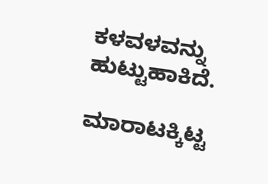ಕಳವಳವನ್ನು ಹುಟ್ಟುಹಾಕಿದೆ.

ಮಾರಾಟಕ್ಕಿಟ್ಟ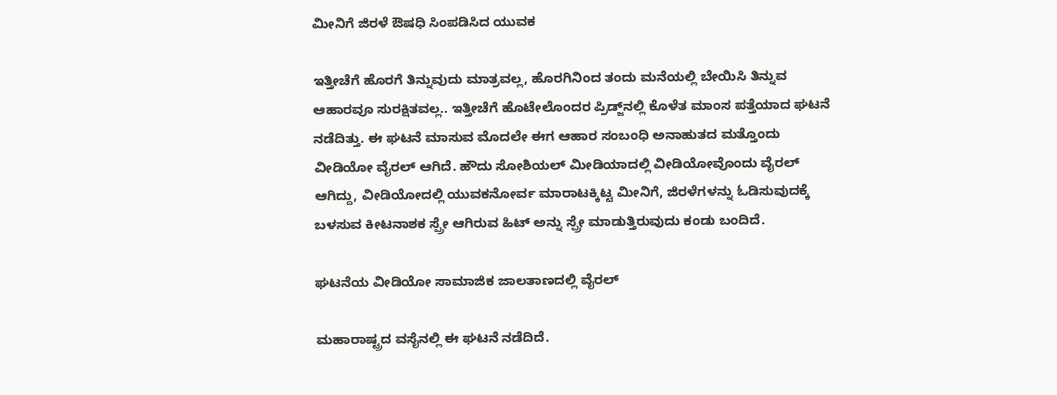ಮೀನಿಗೆ ಜಿರಳೆ ಔಷಧಿ ಸಿಂಪಡಿಸಿದ ಯುವಕ

ಇತ್ತೀಚೆಗೆ ಹೊರಗೆ ತಿನ್ನುವುದು ಮಾತ್ರವಲ್ಲ, ಹೊರಗಿನಿಂದ ತಂದು ಮನೆಯಲ್ಲಿ ಬೇಯಿಸಿ ತಿನ್ನುವ ಆಹಾರವೂ ಸುರಕ್ಷಿತವಲ್ಲ.. ಇತ್ತೀಚೆಗೆ ಹೊಟೇಲೊಂದರ ಪ್ರಿಡ್ಜ್‌ನಲ್ಲಿ ಕೊಳೆತ ಮಾಂಸ ಪತ್ತೆಯಾದ ಘಟನೆ ನಡೆದಿತ್ತು. ಈ ಘಟನೆ ಮಾಸುವ ಮೊದಲೇ ಈಗ ಆಹಾರ ಸಂಬಂಧಿ ಅನಾಹುತದ ಮತ್ತೊಂದು ವೀಡಿಯೋ ವೈರಲ್ ಆಗಿದೆ. ಹೌದು ಸೋಶಿಯಲ್ ಮೀಡಿಯಾದಲ್ಲಿ ವೀಡಿಯೋವೊಂದು ವೈರಲ್ ಆಗಿದ್ದು, ವೀಡಿಯೋದಲ್ಲಿ ಯುವಕನೋರ್ವ ಮಾರಾಟಕ್ಕಿಟ್ಟ ಮೀನಿಗೆ, ಜಿರಳೆಗಳನ್ನು ಓಡಿಸುವುದಕ್ಕೆ ಬಳಸುವ ಕೀಟನಾಶಕ ಸ್ಪ್ರೇ ಆಗಿರುವ ಹಿಟ್ ಅನ್ನು ಸ್ಪ್ರೇ ಮಾಡುತ್ತಿರುವುದು ಕಂಡು ಬಂದಿದೆ.

ಘಟನೆಯ ವೀಡಿಯೋ ಸಾಮಾಜಿಕ ಜಾಲತಾಣದಲ್ಲಿ ವೈರಲ್

ಮಹಾರಾಷ್ಟ್ರದ ವಸೈನಲ್ಲಿ ಈ ಘಟನೆ ನಡೆದಿದೆ.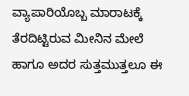ವ್ಯಾಪಾರಿಯೊಬ್ಬ ಮಾರಾಟಕ್ಕೆ ತೆರದಿಟ್ಟಿರುವ ಮೀನಿನ ಮೇಲೆ ಹಾಗೂ ಅದರ ಸುತ್ತಮುತ್ತಲೂ ಈ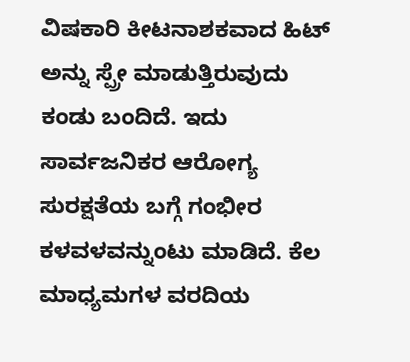ವಿಷಕಾರಿ ಕೀಟನಾಶಕವಾದ ಹಿಟ್‌ ಅನ್ನು ಸ್ಪ್ರೇ ಮಾಡುತ್ತಿರುವುದು ಕಂಡು ಬಂದಿದೆ. ಇದು ಸಾರ್ವಜನಿಕರ ಆರೋಗ್ಯ ಸುರಕ್ಷತೆಯ ಬಗ್ಗೆ ಗಂಭೀರ ಕಳವಳವನ್ನುಂಟು ಮಾಡಿದೆ. ಕೆಲ ಮಾಧ್ಯಮಗಳ ವರದಿಯ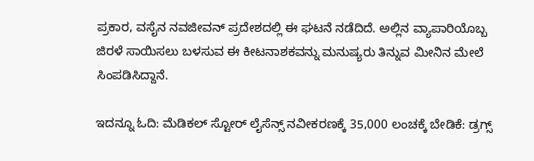ಪ್ರಕಾರ, ವಸೈನ ನವಜೀವನ್ ಪ್ರದೇಶದಲ್ಲಿ ಈ ಘಟನೆ ನಡೆದಿದೆ. ಅಲ್ಲಿನ ವ್ಯಾಪಾರಿಯೊಬ್ಬ ಜಿರಳೆ ಸಾಯಿಸಲು ಬಳಸುವ ಈ ಕೀಟನಾಶಕವನ್ನು ಮನುಷ್ಯರು ತಿನ್ನುವ ಮೀನಿನ ಮೇಲೆ ಸಿಂಪಡಿಸಿದ್ದಾನೆ.

ಇದನ್ನೂ ಓದಿ: ಮೆಡಿಕಲ್ ಸ್ಟೋರ್ ಲೈಸೆನ್ಸ್ ನವೀಕರಣಕ್ಕೆ 35,000 ಲಂಚಕ್ಕೆ ಬೇಡಿಕೆ: ಡ್ರಗ್ಸ್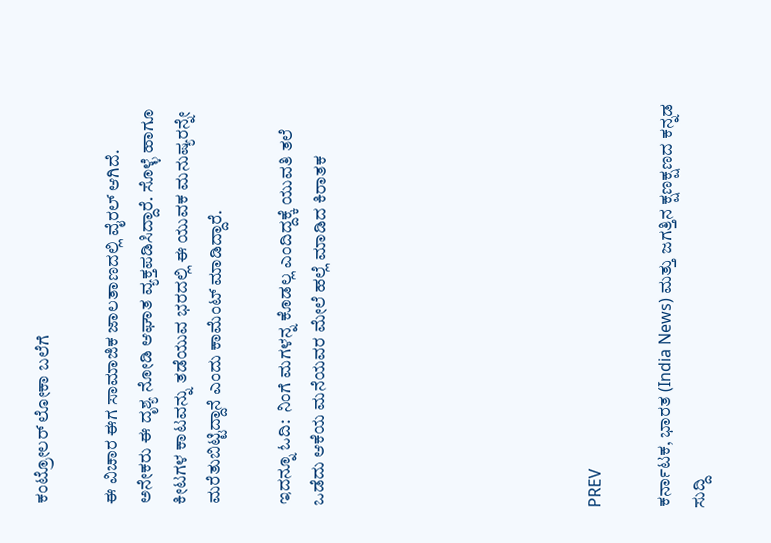ಕಂಟ್ರೋಲರ್ ಲೋಕಾ ಬಲೆಗೆ

ಈ ವಿಚಾರ ಈಗ ಸಾಮಾಜಿಕ ಜಾಲತಾಣದಲ್ಲಿ ವೈರಲ್ ಆಗಿದೆ. ಅನೇಕರು ಈ ದೃಶ್ಯ ನೋಡಿ ಆಘಾತ ವ್ಯಕ್ತಪಡಿಸಿದ್ದಾರೆ. ಸೊಳ್ಳೆ ಹಾಗೂ ಕೀಟಗಳ ಕಾಟವನ್ನು ತಡೆಯುವ ಭರದಲ್ಲಿ ಈ ಯುವಕ ಮನುಷ್ಯರನ್ನೇ ಮರೆತುಬಿಟ್ಟಿದ್ದಾನೆ ಎಂದು ಕಾಮೆಂಟ್ ಮಾಡಿದ್ದಾರೆ.

ಇದನ್ನೂ ಓದಿ:  ನಿಂಗೆ ಮಗಳನ್ನ ಕೊಡಲ್ಲ ಎಂದಿದ್ದಕ್ಕೆ ಯುವತಿ ತಲೆ ಒಡೆದು ಆಕೆಯ ಮನೆಯವರ ಮೇಲೆ ಹಲ್ಲೆ ಮಾಡಿದ ಕಿರಾತಕ







PREV

ಕರ್ನಾಟಕ, ಭಾರತ (India News) ಮತ್ತು ಜಗತ್ತಿನ ಕ್ಷಣಕ್ಷಣದ ಕನ್ನಡ ಸುದ್ದಿ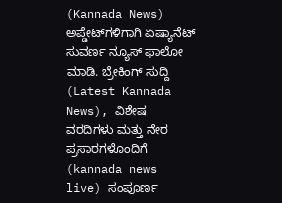(Kannada News) ಅಪ್ಡೇಟ್‌ಗಳಿಗಾಗಿ ಏಷ್ಯಾನೆಟ್ ಸುವರ್ಣ ನ್ಯೂಸ್‌ ಫಾಲೋ ಮಾಡಿ. ಬ್ರೇಕಿಂಗ್ ಸುದ್ದಿ (Latest Kannada News), ವಿಶೇಷ ವರದಿಗಳು ಮತ್ತು ನೇರ ಪ್ರಸಾರಗಳೊಂದಿಗೆ (kannada news live) ಸಂಪೂರ್ಣ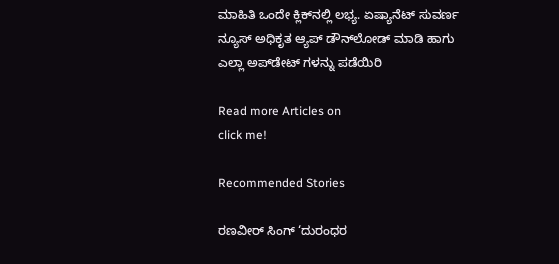ಮಾಹಿತಿ ಒಂದೇ ಕ್ಲಿಕ್‌ನಲ್ಲಿ ಲಭ್ಯ. ಏಷ್ಯಾನೆಟ್ ಸುವರ್ಣ ನ್ಯೂಸ್ ಅಧಿಕೃತ ಆ್ಯಪ್ ಡೌನ್‌ಲೋಡ್ ಮಾಡಿ ಹಾಗು ಎಲ್ಲಾ ಅಪ್‌ಡೇಟ್ ಗಳನ್ನು ಪಡೆಯಿರಿ

Read more Articles on
click me!

Recommended Stories

ರಣವೀರ್ ಸಿಂಗ್ ‘ದುರಂಧರ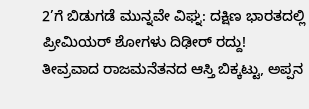2’ಗೆ ಬಿಡುಗಡೆ ಮುನ್ನವೇ ವಿಘ್ನ: ದಕ್ಷಿಣ ಭಾರತದಲ್ಲಿ ಪ್ರೀಮಿಯರ್ ಶೋಗಳು ದಿಢೀರ್ ರದ್ದು!
ತೀವ್ರವಾದ ರಾಜಮನೆತನದ ಆಸ್ತಿ ಬಿಕ್ಕಟ್ಟು, ಅಪ್ಪನ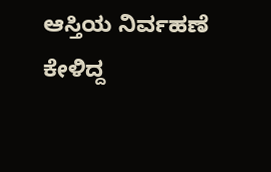ಆಸ್ತಿಯ ನಿರ್ವಹಣೆ ಕೇಳಿದ್ದ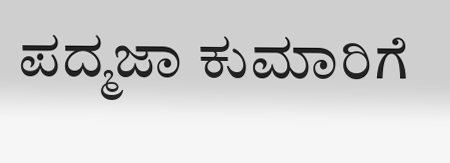ಪದ್ಮಜಾ ಕುಮಾರಿಗೆ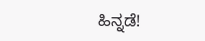ಹಿನ್ನಡೆ!